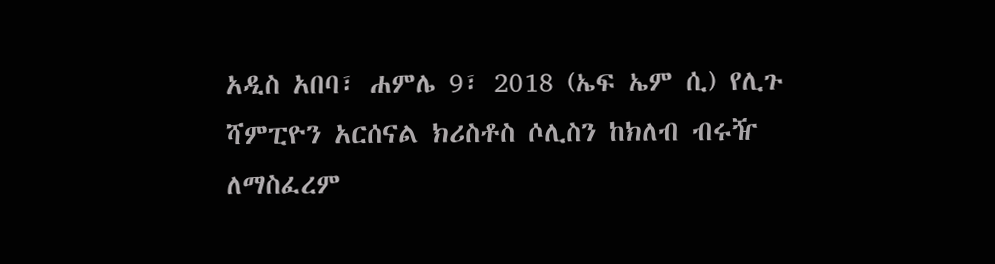አዲስ አበባ፣ ሐምሌ 9፣ 2018 (ኤፍ ኤም ሲ) የሊጉ ሻምፒዮን አርሰናል ክሪስቶስ ሶሊስን ከክለብ ብሩዥ ለማስፈረም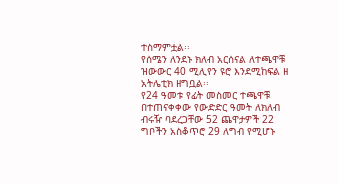ተስማምቷል፡፡
የሰሜን ለንደኑ ክለብ አርሰናል ለተጫዋቹ ዝውውር 40 ሚሊየን ዩሮ እንደሚከፍል ዘ አትሌቲክ ዘግቧል፡፡
የ24 ዓመቱ የፊት መስመር ተጫዋቹ በተጠናቀቀው የውድድር ዓመት ለክለብ ብሩዥ ባደረጋቸው 52 ጨዋታዎች 22 ግቦችን አስቆጥሮ 29 ለግብ የሚሆኑ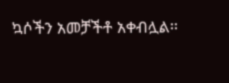ኳሶችን አመቻችቶ አቀብሏል፡፡